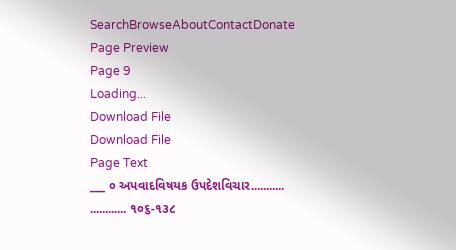SearchBrowseAboutContactDonate
Page Preview
Page 9
Loading...
Download File
Download File
Page Text
___ ૦ અપવાદવિષયક ઉપદેશવિચાર........... ............ ૧૦૬-૧૩૮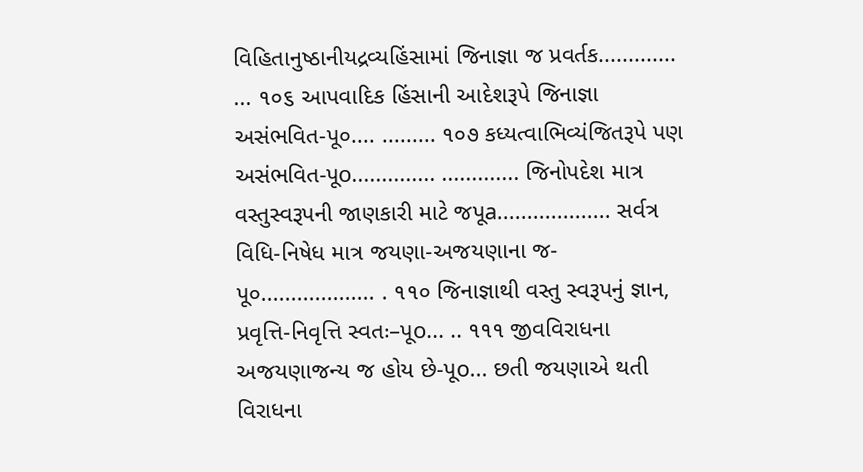વિહિતાનુષ્ઠાનીયદ્રવ્યહિંસામાં જિનાજ્ઞા જ પ્રવર્તક............. ... ૧૦૬ આપવાદિક હિંસાની આદેશરૂપે જિનાજ્ઞા અસંભવિત-પૂ૦.... ......... ૧૦૭ કધ્યત્વાભિવ્યંજિતરૂપે પણ અસંભવિત-પૂo.............. ............. જિનોપદેશ માત્ર વસ્તુસ્વરૂપની જાણકારી માટે જપૂa................... સર્વત્ર વિધિ-નિષેધ માત્ર જયણા-અજયણાના જ-પૂ૦................... . ૧૧૦ જિનાજ્ઞાથી વસ્તુ સ્વરૂપનું જ્ઞાન, પ્રવૃત્તિ-નિવૃત્તિ સ્વતઃ–પૂo... .. ૧૧૧ જીવવિરાધના અજયણાજન્ય જ હોય છે-પૂo... છતી જયણાએ થતી વિરાધના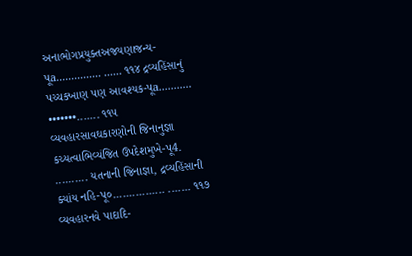અનાભોગપ્રયુક્તઅજયણાજન્ય-પૂa............... ...... ૧૧૪ દ્રવ્યહિંસાનું પચ્ચક્ખાણ પણ આવશ્યક-પૂa........... •••••••....... ૧૧૫ વ્યવહારસાવઘકારણોની જિનાનુજ્ઞા કચ્યત્વાભિવ્યંજિત ઉપદેશમુખે-પૂ4. .......... યતનાની જિનાજ્ઞા, દ્રવ્યહિંસાની ક્યાંય નહિ-પૂ૦................ ....... ૧૧૭ વ્યવહારનવે પાદાદિ-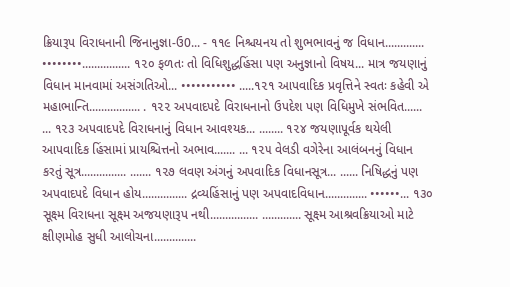ક્રિયારૂપ વિરાધનાની જિનાનુજ્ઞા-ઉ0... - ૧૧૯ નિશ્ચયનય તો શુભભાવનું જ વિધાન............. ••••••••................ ૧૨૦ ફળતઃ તો વિધિશુદ્ધહિંસા પણ અનુજ્ઞાનો વિષય... માત્ર જયણાનું વિધાન માનવામાં અસંગતિઓ... ••••••••••• .....૧૨૧ આપવાદિક પ્રવૃત્તિને સ્વતઃ કહેવી એ મહાભાન્તિ................. . ૧૨૨ અપવાદપદે વિરાધનાનો ઉપદેશ પણ વિધિમુખે સંભવિત...... ... ૧૨૩ અપવાદપદે વિરાધનાનું વિધાન આવશ્યક... ........ ૧૨૪ જયણાપૂર્વક થયેલી આપવાદિક હિંસામાં પ્રાયશ્ચિત્તનો અભાવ....... ... ૧૨૫ વેલડી વગેરેના આલંબનનું વિધાન કરતું સૂત્ર............... ....... ૧૨૭ લવણ અંગનું અપવાદિક વિધાનસૂત્ર... ...... નિષિદ્ધનું પણ અપવાદપદે વિધાન હોય............... દ્રવ્યહિંસાનું પણ અપવાદવિધાન.............. ••••••... ૧૩૦ સૂક્ષ્મ વિરાધના સૂક્ષ્મ અજયણારૂપ નથી................ ............. સૂક્ષ્મ આશ્રવક્રિયાઓ માટે ક્ષીણમોહ સુધી આલોચના..............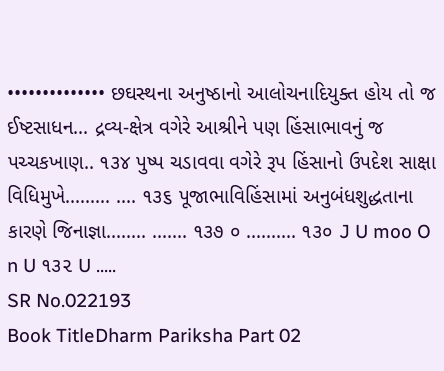•••••••••••••• છઘસ્થના અનુષ્ઠાનો આલોચનાદિયુક્ત હોય તો જ ઈષ્ટસાધન... દ્રવ્ય-ક્ષેત્ર વગેરે આશ્રીને પણ હિંસાભાવનું જ પચ્ચકખાણ.. ૧૩૪ પુષ્પ ચડાવવા વગેરે રૂપ હિંસાનો ઉપદેશ સાક્ષા વિધિમુખે......... .... ૧૩૬ પૂજાભાવિહિંસામાં અનુબંધશુદ્ધતાના કારણે જિનાજ્ઞા........ ....... ૧૩૭ ૦ .......... ૧૩૦ J U moo O n U ૧૩૨ U .....
SR No.022193
Book TitleDharm Pariksha Part 02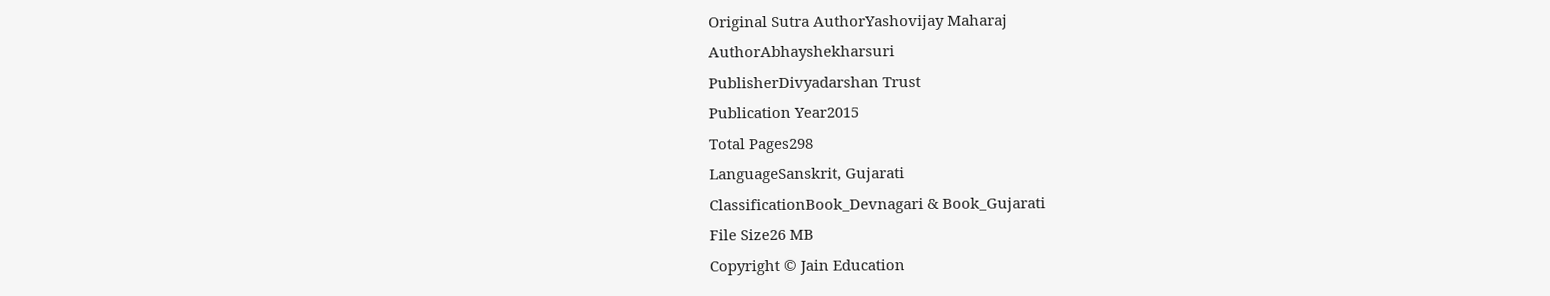Original Sutra AuthorYashovijay Maharaj
AuthorAbhayshekharsuri
PublisherDivyadarshan Trust
Publication Year2015
Total Pages298
LanguageSanskrit, Gujarati
ClassificationBook_Devnagari & Book_Gujarati
File Size26 MB
Copyright © Jain Education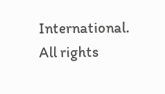International. All rights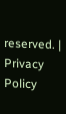reserved. | Privacy Policy